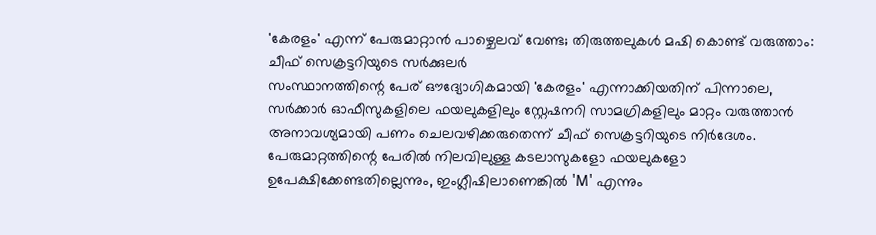'കേരളം' എന്ന് പേരുമാറ്റാൻ പാഴ്ചെലവ് വേണ്ട; തിരുത്തലുകൾ മഷി കൊണ്ട് വരുത്താം: ചീഫ് സെക്രട്ടറിയുടെ സർക്കുലർ
സംസ്ഥാനത്തിന്റെ പേര് ഔദ്യോഗികമായി 'കേരളം' എന്നാക്കിയതിന് പിന്നാലെ, സർക്കാർ ഓഫീസുകളിലെ ഫയലുകളിലും സ്റ്റേഷനറി സാമഗ്രികളിലും മാറ്റം വരുത്താൻ അനാവശ്യമായി പണം ചെലവഴിക്കരുതെന്ന് ചീഫ് സെക്രട്ടറിയുടെ നിർദേശം. പേരുമാറ്റത്തിന്റെ പേരിൽ നിലവിലുള്ള കടലാസുകളോ ഫയലുകളോ ഉപേക്ഷിക്കേണ്ടതില്ലെന്നും, ഇംഗ്ലീഷിലാണെങ്കിൽ 'M' എന്നും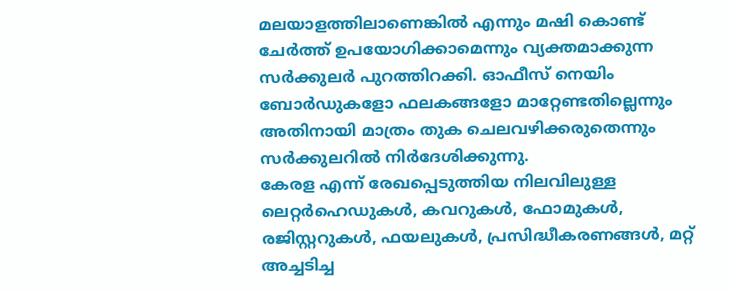മലയാളത്തിലാണെങ്കിൽ എന്നും മഷി കൊണ്ട് ചേർത്ത് ഉപയോഗിക്കാമെന്നും വ്യക്തമാക്കുന്ന സർക്കുലർ പുറത്തിറക്കി. ഓഫീസ് നെയിം ബോർഡുകളോ ഫലകങ്ങളോ മാറ്റേണ്ടതില്ലെന്നും അതിനായി മാത്രം തുക ചെലവഴിക്കരുതെന്നും സർക്കുലറിൽ നിർദേശിക്കുന്നു.
കേരള എന്ന് രേഖപ്പെടുത്തിയ നിലവിലുള്ള ലെറ്റർഹെഡുകൾ, കവറുകൾ, ഫോമുകൾ, രജിസ്റ്ററുകൾ, ഫയലുകൾ, പ്രസിദ്ധീകരണങ്ങൾ, മറ്റ് അച്ചടിച്ച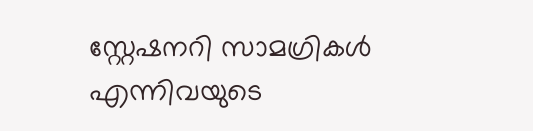സ്റ്റേഷനറി സാമഗ്രികൾ എന്നിവയുടെ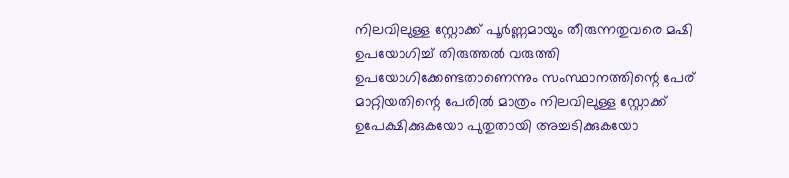നിലവിലുള്ള സ്റ്റോക്ക് പൂർണ്ണമായും തീരുന്നതുവരെ മഷി ഉപയോഗിച്ച് തിരുത്തൽ വരുത്തി ഉപയോഗിക്കേണ്ടതാണെന്നും സംസ്ഥാനത്തിന്റെ പേര് മാറ്റിയതിന്റെ പേരിൽ മാത്രം നിലവിലുള്ള സ്റ്റോക്ക് ഉപേക്ഷിക്കുകയോ പുതുതായി അച്ചടിക്കുകയോ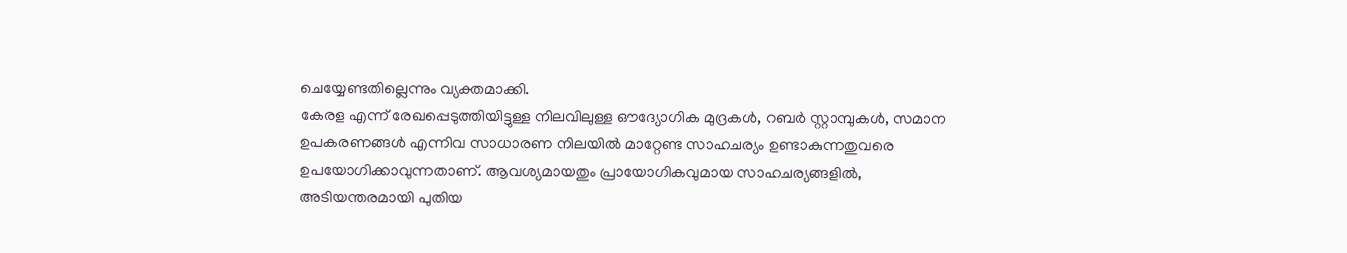ചെയ്യേണ്ടതില്ലെന്നും വ്യക്തമാക്കി.
കേരള എന്ന് രേഖപ്പെടുത്തിയിട്ടുള്ള നിലവിലുള്ള ഔദ്യോഗിക മുദ്രകൾ, റബർ സ്റ്റാമ്പുകൾ, സമാന ഉപകരണങ്ങൾ എന്നിവ സാധാരണ നിലയിൽ മാറ്റേണ്ട സാഹചര്യം ഉണ്ടാകുന്നതുവരെ ഉപയോഗിക്കാവുന്നതാണ്. ആവശ്യമായതും പ്രായോഗികവുമായ സാഹചര്യങ്ങളിൽ, അടിയന്തരമായി പുതിയ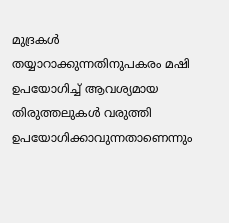മുദ്രകൾ തയ്യാറാക്കുന്നതിനുപകരം മഷി ഉപയോഗിച്ച് ആവശ്യമായ തിരുത്തലുകൾ വരുത്തി ഉപയോഗിക്കാവുന്നതാണെന്നും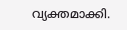വ്യക്തമാക്കി.